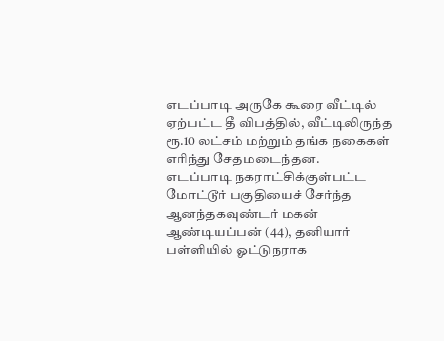எடப்பாடி அருகே கூரை வீட்டில் ஏற்பட்ட தீ விபத்தில், வீட்டிலிருந்த ரூ.10 லட்சம் மற்றும் தங்க நகைகள் எரிந்து சேதமடைந்தன.
எடப்பாடி நகராட்சிக்குள்பட்ட மோட்டூர் பகுதியைச் சேர்ந்த ஆனந்தகவுண்டர் மகன் ஆண்டியப்பன் (44), தனியார் பள்ளியில் ஓட்டுநராக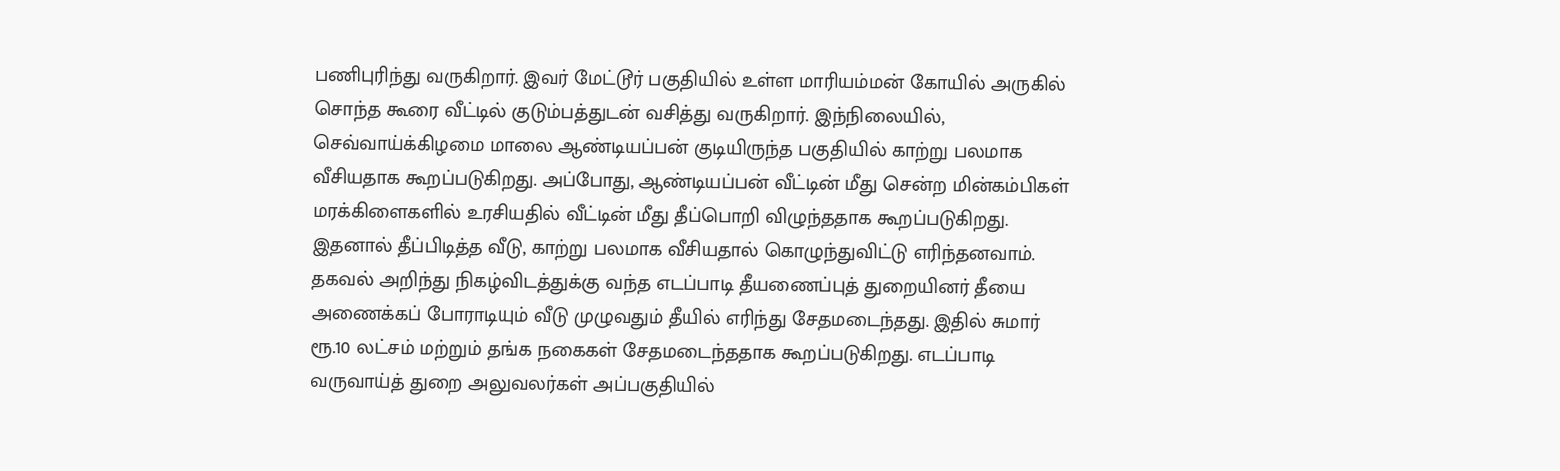பணிபுரிந்து வருகிறார். இவர் மேட்டூர் பகுதியில் உள்ள மாரியம்மன் கோயில் அருகில் சொந்த கூரை வீட்டில் குடும்பத்துடன் வசித்து வருகிறார். இந்நிலையில், செவ்வாய்க்கிழமை மாலை ஆண்டியப்பன் குடியிருந்த பகுதியில் காற்று பலமாக வீசியதாக கூறப்படுகிறது. அப்போது, ஆண்டியப்பன் வீட்டின் மீது சென்ற மின்கம்பிகள் மரக்கிளைகளில் உரசியதில் வீட்டின் மீது தீப்பொறி விழுந்ததாக கூறப்படுகிறது. இதனால் தீப்பிடித்த வீடு, காற்று பலமாக வீசியதால் கொழுந்துவிட்டு எரிந்தனவாம். தகவல் அறிந்து நிகழ்விடத்துக்கு வந்த எடப்பாடி தீயணைப்புத் துறையினர் தீயை அணைக்கப் போராடியும் வீடு முழுவதும் தீயில் எரிந்து சேதமடைந்தது. இதில் சுமார் ரூ.10 லட்சம் மற்றும் தங்க நகைகள் சேதமடைந்ததாக கூறப்படுகிறது. எடப்பாடி வருவாய்த் துறை அலுவலர்கள் அப்பகுதியில்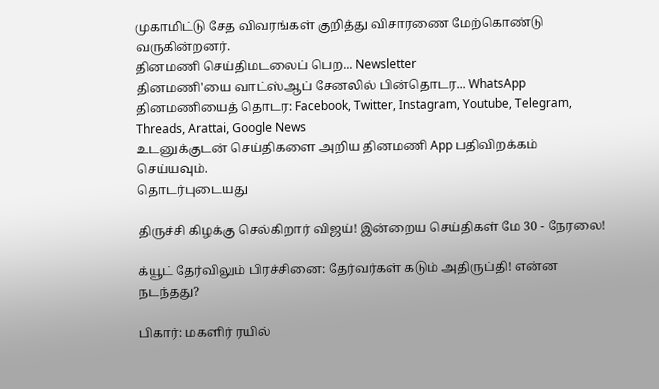முகாமிட்டு சேத விவரங்கள் குறித்து விசாரணை மேற்கொண்டு வருகின்றனர்.
தினமணி செய்திமடலைப் பெற... Newsletter
தினமணி'யை வாட்ஸ்ஆப் சேனலில் பின்தொடர... WhatsApp
தினமணியைத் தொடர: Facebook, Twitter, Instagram, Youtube, Telegram, Threads, Arattai, Google News
உடனுக்குடன் செய்திகளை அறிய தினமணி App பதிவிறக்கம் செய்யவும்.
தொடர்புடையது

திருச்சி கிழக்கு செல்கிறார் விஜய்! இன்றைய செய்திகள் மே 30 - நேரலை!

க்யூட் தேர்விலும் பிரச்சினை: தேர்வர்கள் கடும் அதிருப்தி! என்ன நடந்தது?

பிகார்: மகளிர் ரயில்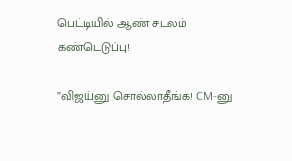பெட்டியில் ஆண் சடலம் கண்டெடுப்பு!

”விஜய்னு சொல்லாதீங்க! CM-னு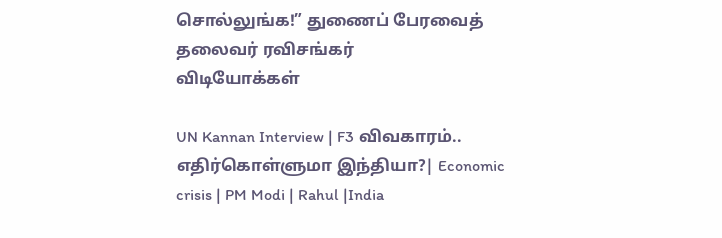சொல்லுங்க!” துணைப் பேரவைத் தலைவர் ரவிசங்கர்
விடியோக்கள்

UN Kannan Interview | F3 விவகாரம்.. எதிர்கொள்ளுமா இந்தியா?| Economic crisis | PM Modi | Rahul |India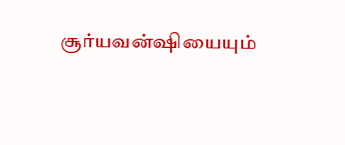சூர்யவன்ஷியையும்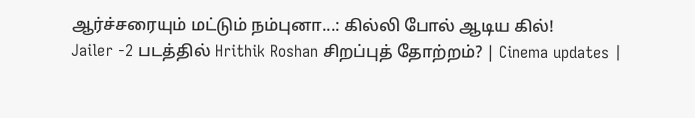ஆர்ச்சரையும் மட்டும் நம்புனா...: கில்லி போல் ஆடிய கில்!
Jailer -2 படத்தில் Hrithik Roshan சிறப்புத் தோற்றம்? | Cinema updates |